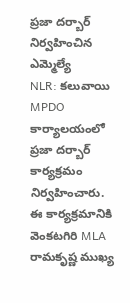ప్రజా దర్బార్ నిర్వహించిన ఎమ్మెల్యే
NLR: కలువాయి MPDO కార్యాలయంలో ప్రజా దర్బార్ కార్యక్రమం నిర్వహించారు. ఈ కార్యక్రమానికి వెంకటగిరి MLA రామకృష్ణ ముఖ్య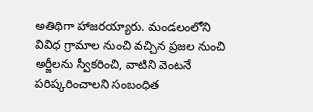అతిథిగా హాజరయ్యారు. మండలంలోని వివిధ గ్రామాల నుంచి వచ్చిన ప్రజల నుంచి అర్జీలను స్వీకరించి, వాటిని వెంటనే పరిష్కరించాలని సంబంధిత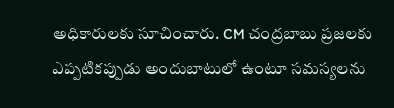అధికారులకు సూచించారు. CM చంద్రబాబు ప్రజలకు ఎప్పటికప్పుడు అందుబాటులో ఉంటూ సమస్యలను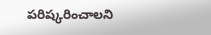పరిష్కరించాలని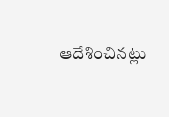ఆదేశించినట్లు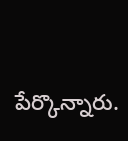పేర్కొన్నారు.